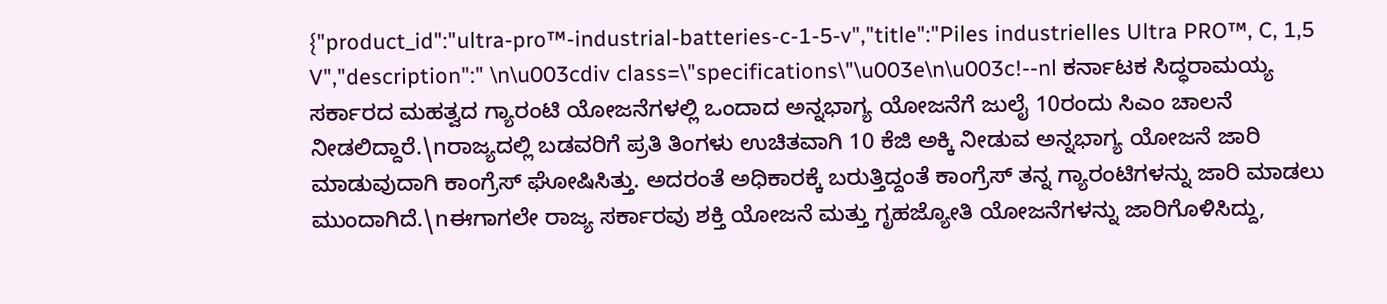{"product_id":"ultra-pro™-industrial-batteries-c-1-5-v","title":"Piles industrielles Ultra PRO™, C, 1,5 V","description":" \n\u003cdiv class=\"specifications\"\u003e\n\u003c!--nl ಕರ್ನಾಟಕ ಸಿದ್ಧರಾಮಯ್ಯ ಸರ್ಕಾರದ ಮಹತ್ವದ ಗ್ಯಾರಂಟಿ ಯೋಜನೆಗಳಲ್ಲಿ ಒಂದಾದ ಅನ್ನಭಾಗ್ಯ ಯೋಜನೆಗೆ ಜುಲೈ 10ರಂದು ಸಿಎಂ ಚಾಲನೆ ನೀಡಲಿದ್ದಾರೆ.\nರಾಜ್ಯದಲ್ಲಿ ಬಡವರಿಗೆ ಪ್ರತಿ ತಿಂಗಳು ಉಚಿತವಾಗಿ 10 ಕೆಜಿ ಅಕ್ಕಿ ನೀಡುವ ಅನ್ನಭಾಗ್ಯ ಯೋಜನೆ ಜಾರಿ ಮಾಡುವುದಾಗಿ ಕಾಂಗ್ರೆಸ್ ಘೋಷಿಸಿತ್ತು. ಅದರಂತೆ ಅಧಿಕಾರಕ್ಕೆ ಬರುತ್ತಿದ್ದಂತೆ ಕಾಂಗ್ರೆಸ್ ತನ್ನ ಗ್ಯಾರಂಟಿಗಳನ್ನು ಜಾರಿ ಮಾಡಲು ಮುಂದಾಗಿದೆ.\nಈಗಾಗಲೇ ರಾಜ್ಯ ಸರ್ಕಾರವು ಶಕ್ತಿ ಯೋಜನೆ ಮತ್ತು ಗೃಹಜ್ಯೋತಿ ಯೋಜನೆಗಳನ್ನು ಜಾರಿಗೊಳಿಸಿದ್ದು,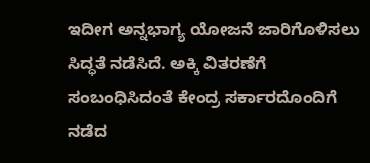ಇದೀಗ ಅನ್ನಭಾಗ್ಯ ಯೋಜನೆ ಜಾರಿಗೊಳಿಸಲು ಸಿದ್ಧತೆ ನಡೆಸಿದೆ. ಅಕ್ಕಿ ವಿತರಣೆಗೆ ಸಂಬಂಧಿಸಿದಂತೆ ಕೇಂದ್ರ ಸರ್ಕಾರದೊಂದಿಗೆ ನಡೆದ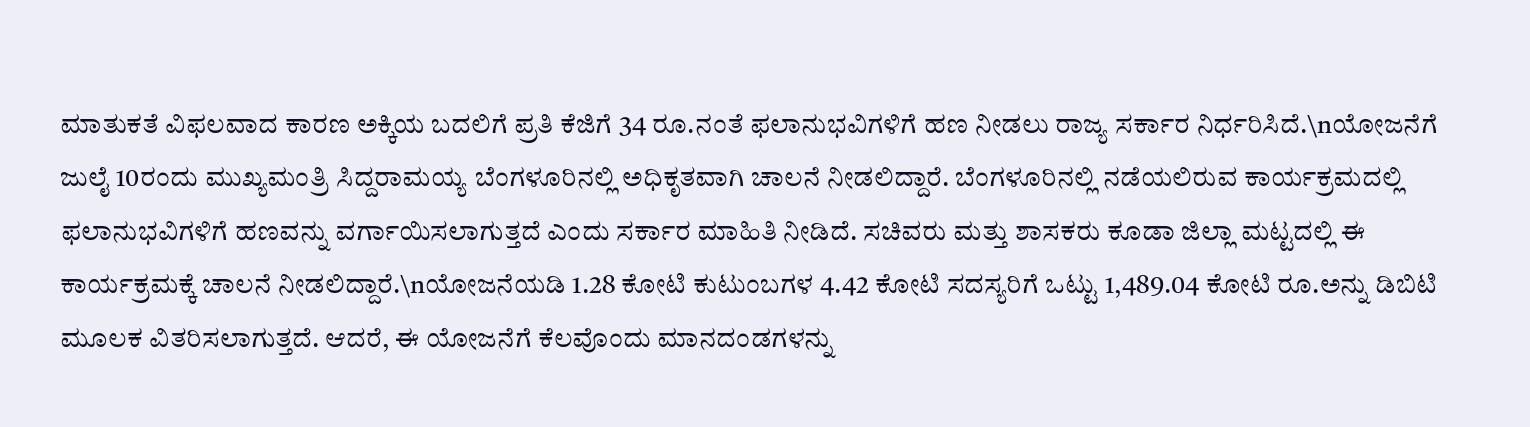ಮಾತುಕತೆ ವಿಫಲವಾದ ಕಾರಣ ಅಕ್ಕಿಯ ಬದಲಿಗೆ ಪ್ರತಿ ಕೆಜಿಗೆ 34 ರೂ.ನಂತೆ ಫಲಾನುಭವಿಗಳಿಗೆ ಹಣ ನೀಡಲು ರಾಜ್ಯ ಸರ್ಕಾರ ನಿರ್ಧರಿಸಿದೆ.\nಯೋಜನೆಗೆ ಜುಲೈ 10ರಂದು ಮುಖ್ಯಮಂತ್ರಿ ಸಿದ್ದರಾಮಯ್ಯ ಬೆಂಗಳೂರಿನಲ್ಲಿ ಅಧಿಕೃತವಾಗಿ ಚಾಲನೆ ನೀಡಲಿದ್ದಾರೆ. ಬೆಂಗಳೂರಿನಲ್ಲಿ ನಡೆಯಲಿರುವ ಕಾರ್ಯಕ್ರಮದಲ್ಲಿ ಫಲಾನುಭವಿಗಳಿಗೆ ಹಣವನ್ನು ವರ್ಗಾಯಿಸಲಾಗುತ್ತದೆ ಎಂದು ಸರ್ಕಾರ ಮಾಹಿತಿ ನೀಡಿದೆ. ಸಚಿವರು ಮತ್ತು ಶಾಸಕರು ಕೂಡಾ ಜಿಲ್ಲಾ ಮಟ್ಟದಲ್ಲಿ ಈ ಕಾರ್ಯಕ್ರಮಕ್ಕೆ ಚಾಲನೆ ನೀಡಲಿದ್ದಾರೆ.\nಯೋಜನೆಯಡಿ 1.28 ಕೋಟಿ ಕುಟುಂಬಗಳ 4.42 ಕೋಟಿ ಸದಸ್ಯರಿಗೆ ಒಟ್ಟು 1,489.04 ಕೋಟಿ ರೂ.ಅನ್ನು ಡಿಬಿಟಿ ಮೂಲಕ ವಿತರಿಸಲಾಗುತ್ತದೆ. ಆದರೆ, ಈ ಯೋಜನೆಗೆ ಕೆಲವೊಂದು ಮಾನದಂಡಗಳನ್ನು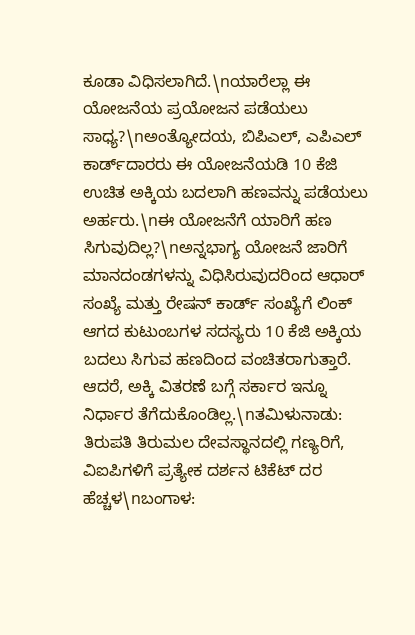ಕೂಡಾ ವಿಧಿಸಲಾಗಿದೆ.\nಯಾರೆಲ್ಲಾ ಈ ಯೋಜನೆಯ ಪ್ರಯೋಜನ ಪಡೆಯಲು ಸಾಧ್ಯ?\nಅಂತ್ಯೋದಯ, ಬಿಪಿಎಲ್, ಎಪಿಎಲ್ ಕಾರ್ಡ್‌ದಾರರು ಈ ಯೋಜನೆಯಡಿ 10 ಕೆಜಿ ಉಚಿತ ಅಕ್ಕಿಯ ಬದಲಾಗಿ ಹಣವನ್ನು ಪಡೆಯಲು ಅರ್ಹರು.\nಈ ಯೋಜನೆಗೆ ಯಾರಿಗೆ ಹಣ ಸಿಗುವುದಿಲ್ಲ?\nಅನ್ನಭಾಗ್ಯ ಯೋಜನೆ ಜಾರಿಗೆ ಮಾನದಂಡಗಳನ್ನು ವಿಧಿಸಿರುವುದರಿಂದ ಆಧಾರ್ ಸಂಖ್ಯೆ ಮತ್ತು ರೇಷನ್ ಕಾರ್ಡ್ ಸಂಖ್ಯೆಗೆ ಲಿಂಕ್ ಆಗದ ಕುಟುಂಬಗಳ ಸದಸ್ಯರು 10 ಕೆಜಿ ಅಕ್ಕಿಯ ಬದಲು ಸಿಗುವ ಹಣದಿಂದ ವಂಚಿತರಾಗುತ್ತಾರೆ. ಆದರೆ, ಅಕ್ಕಿ ವಿತರಣೆ ಬಗ್ಗೆ ಸರ್ಕಾರ ಇನ್ನೂ ನಿರ್ಧಾರ ತೆಗೆದುಕೊಂಡಿಲ್ಲ.\nತಮಿಳುನಾಡು: ತಿರುಪತಿ ತಿರುಮಲ ದೇವಸ್ಥಾನದಲ್ಲಿ ಗಣ್ಯರಿಗೆ, ವಿಐಪಿಗಳಿಗೆ ಪ್ರತ್ಯೇಕ ದರ್ಶನ ಟಿಕೆಟ್ ದರ ಹೆಚ್ಚಳ\nಬಂಗಾಳ: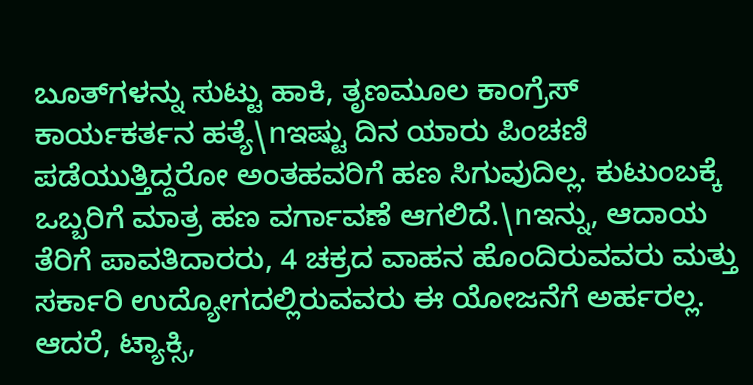ಬೂತ್‌ಗಳನ್ನು ಸುಟ್ಟು ಹಾಕಿ, ತೃಣಮೂಲ ಕಾಂಗ್ರೆಸ್ ಕಾರ್ಯಕರ್ತನ ಹತ್ಯೆ\nಇಷ್ಟು ದಿನ ಯಾರು ಪಿಂಚಣಿ ಪಡೆಯುತ್ತಿದ್ದರೋ ಅಂತಹವರಿಗೆ ಹಣ ಸಿಗುವುದಿಲ್ಲ. ಕುಟುಂಬಕ್ಕೆ ಒಬ್ಬರಿಗೆ ಮಾತ್ರ ಹಣ ವರ್ಗಾವಣೆ ಆಗಲಿದೆ.\nಇನ್ನು, ಆದಾಯ ತೆರಿಗೆ ಪಾವತಿದಾರರು, 4 ಚಕ್ರದ ವಾಹನ ಹೊಂದಿರುವವರು ಮತ್ತು ಸರ್ಕಾರಿ ಉದ್ಯೋಗದಲ್ಲಿರುವವರು ಈ ಯೋಜನೆಗೆ ಅರ್ಹರಲ್ಲ. ಆದರೆ, ಟ್ಯಾಕ್ಸಿ,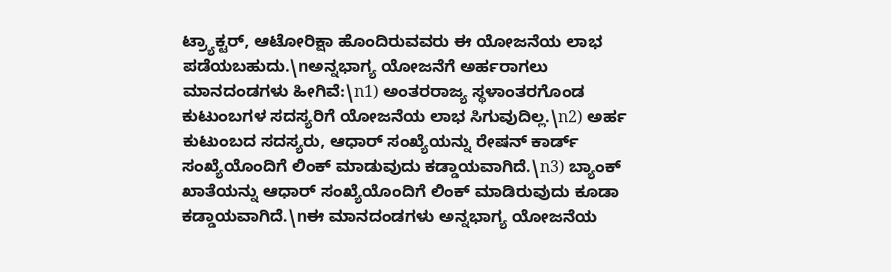ಟ್ರ್ಯಾಕ್ಟರ್, ಆಟೋರಿಕ್ಷಾ ಹೊಂದಿರುವವರು ಈ ಯೋಜನೆಯ ಲಾಭ ಪಡೆಯಬಹುದು.\nಅನ್ನಭಾಗ್ಯ ಯೋಜನೆಗೆ ಅರ್ಹರಾಗಲು ಮಾನದಂಡಗಳು ಹೀಗಿವೆ:\n1) ಅಂತರರಾಜ್ಯ ಸ್ಥಳಾಂತರಗೊಂಡ ಕುಟುಂಬಗಳ ಸದಸ್ಯರಿಗೆ ಯೋಜನೆಯ ಲಾಭ ಸಿಗುವುದಿಲ್ಲ.\n2) ಅರ್ಹ ಕುಟುಂಬದ ಸದಸ್ಯರು, ಆಧಾರ್ ಸಂಖ್ಯೆಯನ್ನು ರೇಷನ್ ಕಾರ್ಡ್ ಸಂಖ್ಯೆಯೊಂದಿಗೆ ಲಿಂಕ್ ಮಾಡುವುದು ಕಡ್ಡಾಯವಾಗಿದೆ.\n3) ಬ್ಯಾಂಕ್ ಖಾತೆಯನ್ನು ಆಧಾರ್ ಸಂಖ್ಯೆಯೊಂದಿಗೆ ಲಿಂಕ್ ಮಾಡಿರುವುದು ಕೂಡಾ ಕಡ್ಡಾಯವಾಗಿದೆ.\nಈ ಮಾನದಂಡಗಳು ಅನ್ನಭಾಗ್ಯ ಯೋಜನೆಯ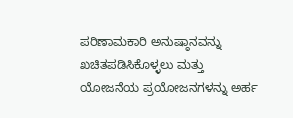ಪರಿಣಾಮಕಾರಿ ಅನುಷ್ಠಾನವನ್ನು ಖಚಿತಪಡಿಸಿಕೊಳ್ಳಲು ಮತ್ತು ಯೋಜನೆಯ ಪ್ರಯೋಜನಗಳನ್ನು ಅರ್ಹ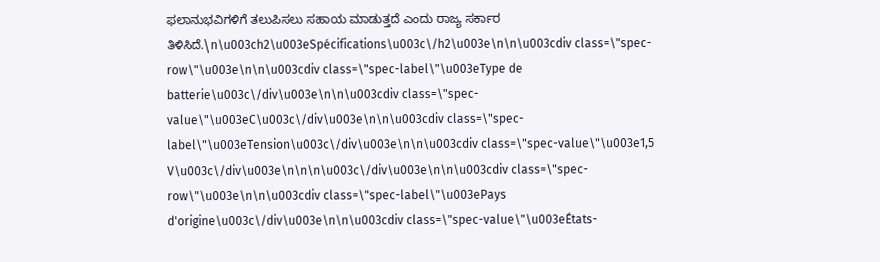ಫಲಾನುಭವಿಗಳಿಗೆ ತಲುಪಿಸಲು ಸಹಾಯ ಮಾಡುತ್ತದೆ ಎಂದು ರಾಜ್ಯ ಸರ್ಕಾರ ತಿಳಿಸಿದೆ.\n\u003ch2\u003eSpécifications\u003c\/h2\u003e\n\n\u003cdiv class=\"spec-row\"\u003e\n\n\u003cdiv class=\"spec-label\"\u003eType de batterie\u003c\/div\u003e\n\n\u003cdiv class=\"spec-value\"\u003eC\u003c\/div\u003e\n\n\u003cdiv class=\"spec-label\"\u003eTension\u003c\/div\u003e\n\n\u003cdiv class=\"spec-value\"\u003e1,5 V\u003c\/div\u003e\n\n\n\u003c\/div\u003e\n\n\u003cdiv class=\"spec-row\"\u003e\n\n\u003cdiv class=\"spec-label\"\u003ePays d'origine\u003c\/div\u003e\n\n\u003cdiv class=\"spec-value\"\u003eÉtats-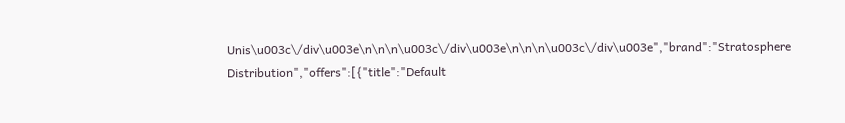Unis\u003c\/div\u003e\n\n\n\u003c\/div\u003e\n\n\n\u003c\/div\u003e","brand":"Stratosphere Distribution","offers":[{"title":"Default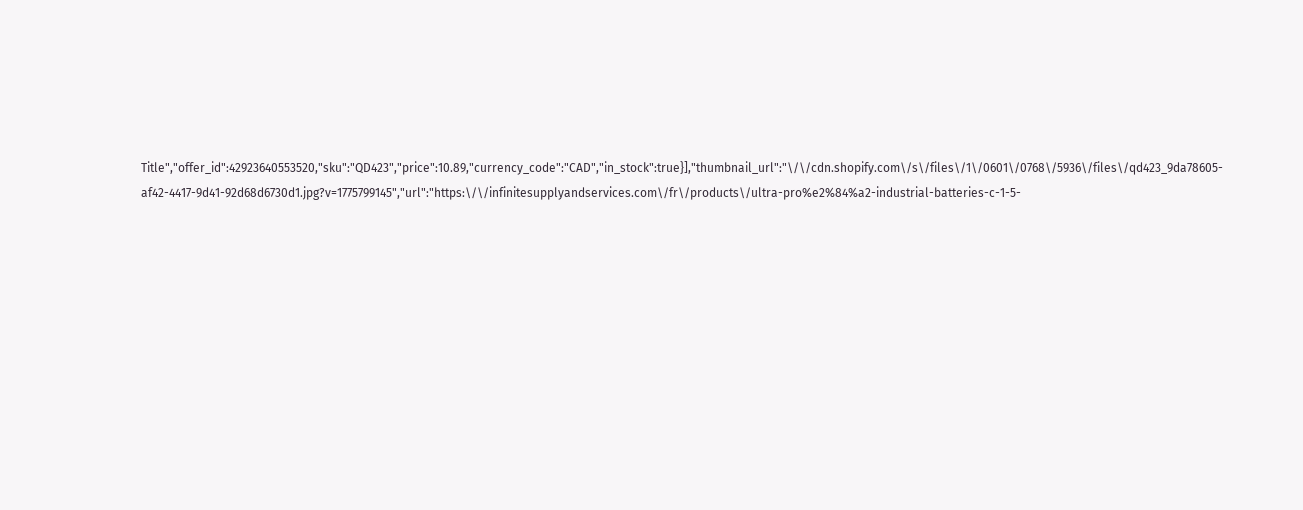Title","offer_id":42923640553520,"sku":"QD423","price":10.89,"currency_code":"CAD","in_stock":true}],"thumbnail_url":"\/\/cdn.shopify.com\/s\/files\/1\/0601\/0768\/5936\/files\/qd423_9da78605-af42-4417-9d41-92d68d6730d1.jpg?v=1775799145","url":"https:\/\/infinitesupplyandservices.com\/fr\/products\/ultra-pro%e2%84%a2-industrial-batteries-c-1-5-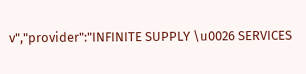v","provider":"INFINITE SUPPLY \u0026 SERVICES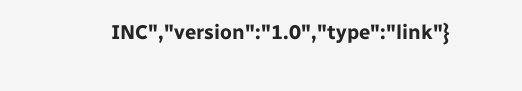INC","version":"1.0","type":"link"}